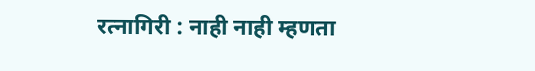रत्नागिरी : नाही नाही म्हणता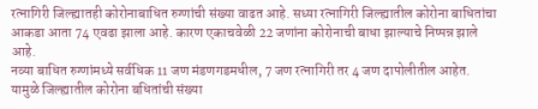रत्नागिरी जिल्ह्यातही कोरोनाबाधित रुग्णांची संख्या वाढत आहे. सध्या रत्नागिरी जिल्ह्यातील कोरोना बाधितांचा आकडा आता 74 एवढा झाला आहे. कारण एकाचवेळी 22 जणांना कोरोनाची बाधा झाल्याचे निष्पन्न झाले आहे.
नव्या बाधित रुग्णांमध्ये सर्वधिक 11 जण मंडणगडमधील, 7 जण रत्नागिरी तर 4 जण दापोलीतील आहेत. यामुळे जिल्ह्यातील कोरोना बधितांची संख्या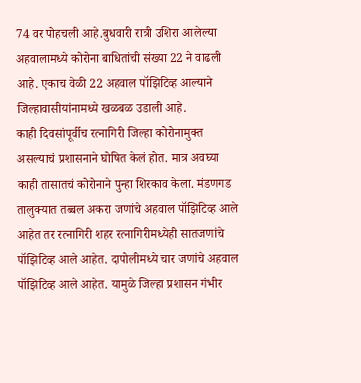74 वर पोहचली आहे.बुधवारी रात्री उशिरा आलेल्या अहवालामध्ये कोरोना बाधितांची संख्या 22 ने वाढली आहे. एकाच वेळी 22 अहवाल पॉझिटिव्ह आल्याने जिल्हावासीयांनामध्ये खळबळ उडाली आहे.
काही दिवसांपूर्वीच रत्नागिरी जिल्हा कोरोनामुक्त असल्याचं प्रशासनाने घोषित केलं होत. मात्र अवघ्या काही तासातचं कोरोनाने पुन्हा शिरकाव केला. मंडणगड तालुक्यात तब्बल अकरा जणांचे अहवाल पॉझिटिव्ह आले आहेत तर रत्नागिरी शहर रत्नागिरीमध्येही सातजणांचे पॉझिटिव्ह आले आहेत. दापोलीमध्ये चार जणांचे अहवाल पॉझिटिव्ह आले आहेत. यामुळे जिल्हा प्रशासन गंभीर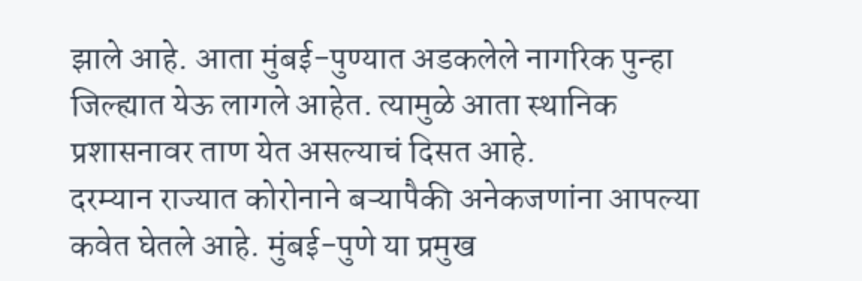झाले आहे. आता मुंबई-पुण्यात अडकलेले नागरिक पुन्हा जिल्ह्यात येऊ लागले आहेत. त्यामुळे आता स्थानिक प्रशासनावर ताण येत असल्याचं दिसत आहे.
दरम्यान राज्यात कोरोनाने बऱ्यापैकी अनेकजणांना आपल्या कवेत घेतले आहे. मुंबई-पुणे या प्रमुख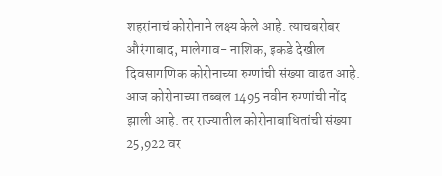शहरांनाचं कोरोनाने लक्ष्य केले आहे. त्याचबरोबर औरंगाबाद, मालेगाव- नाशिक, इकडे देखील दिवसागणिक कोरोनाच्या रुग्णांची संख्या वाढत आहे. आज कोरोनाच्या तब्बल 1495 नवीन रुग्णांची नोंद झाली आहे. तर राज्यातील कोरोनाबाधितांची संख्या 25,922 वर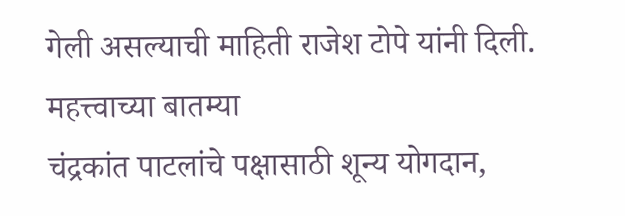गेली असल्याची माहिती राजेश टोपे यांनी दिली.
महत्त्वाच्या बातम्या
चंद्रकांत पाटलांचे पक्षासाठी शून्य योगदान,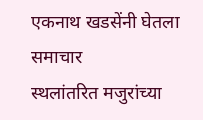एकनाथ खडसेंनी घेतला समाचार
स्थलांतरित मजुरांच्या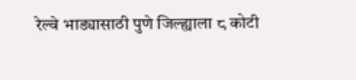रेल्वे भाड्यासाठी पुणे जिल्ह्याला ८ कोटी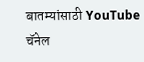बातम्यांसाठी YouTube चॅनेल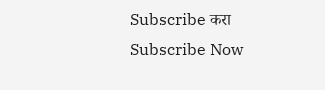Subscribe करा
Subscribe Now